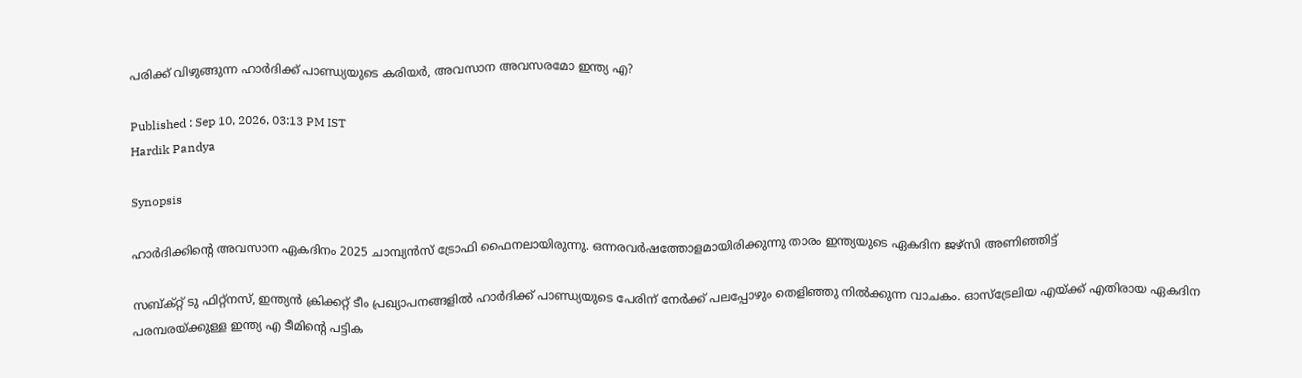പരിക്ക് വിഴുങ്ങുന്ന ഹാർദിക്ക് പാണ്ഡ്യയുടെ കരിയര്‍, അവസാന അവസരമോ ഇന്ത്യ എ?

Published : Sep 10, 2026, 03:13 PM IST
Hardik Pandya

Synopsis

ഹാര്‍ദിക്കിന്റെ അവസാന ഏകദിനം 2025 ചാമ്പ്യൻസ് ട്രോഫി ഫൈനലായിരുന്നു. ഒന്നരവര്‍ഷത്തോളമായിരിക്കുന്നു താരം ഇന്ത്യയുടെ ഏകദിന ജഴ്സി അണിഞ്ഞിട്ട്

സബ്‌ക്റ്റ് ടു ഫിറ്റ്‌നസ്, ഇന്ത്യൻ ക്രിക്കറ്റ് ടീം പ്രഖ്യാപനങ്ങളില്‍ ഹാര്‍ദിക്ക് പാണ്ഡ്യയുടെ പേരിന് നേര്‍ക്ക് പലപ്പോഴും തെളിഞ്ഞു നില്‍ക്കുന്ന വാചകം. ഓസ്ട്രേലിയ എയ്ക്ക് എതിരായ ഏകദിന പരമ്പരയ്ക്കുള്ള ഇന്ത്യ എ ടീമിന്റെ പട്ടിക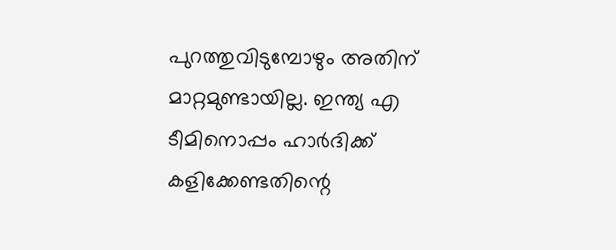പുറത്തുവിടുമ്പോഴും അതിന് മാറ്റമുണ്ടായില്ല. ഇന്ത്യ എ ടീമിനൊപ്പം ഹാര്‍ദിക്ക് കളിക്കേണ്ടതിന്റെ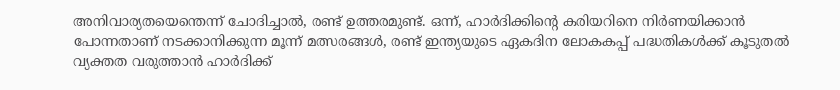അനിവാര്യതയെന്തെന്ന് ചോദിച്ചാല്‍, രണ്ട് ഉത്തരമുണ്ട്. ഒന്ന്, ഹാര്‍ദിക്കിന്റെ കരിയറിനെ നിര്‍ണയിക്കാൻ പോന്നതാണ് നടക്കാനിക്കുന്ന മൂന്ന് മത്സരങ്ങള്‍, രണ്ട് ഇന്ത്യയുടെ ഏകദിന ലോകകപ്പ് പദ്ധതികള്‍ക്ക് കൂടുതല്‍ വ്യക്തത വരുത്താൻ ഹാര്‍ദിക്ക്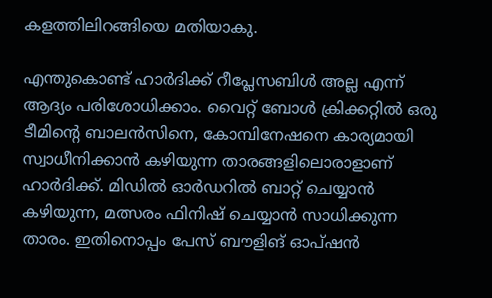കളത്തിലിറങ്ങിയെ മതിയാകു.

എന്തുകൊണ്ട് ഹാര്‍ദിക്ക് റീപ്ലേസബിള്‍ അല്ല എന്ന് ആദ്യം പരിശോധിക്കാം. വൈറ്റ് ബോള്‍ ക്രിക്കറ്റില്‍ ഒരു ടീമിന്റെ ബാലൻസിനെ, കോമ്പിനേഷനെ കാര്യമായി സ്വാധീനിക്കാൻ കഴിയുന്ന താരങ്ങളിലൊരാളാണ് ഹാര്‍ദിക്ക്. മിഡില്‍ ഓര്‍ഡറില്‍ ബാറ്റ് ചെയ്യാൻ കഴിയുന്ന, മത്സരം ഫിനിഷ് ചെയ്യാൻ സാധിക്കുന്ന താരം. ഇതിനൊപ്പം പേസ് ബൗളിങ് ഓപ്ഷൻ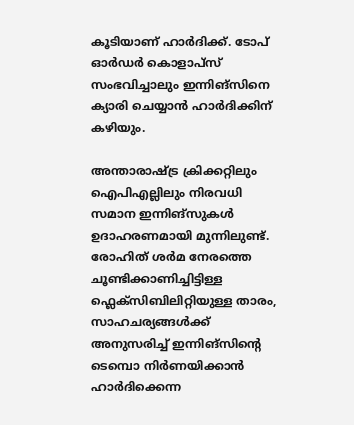കൂടിയാണ് ഹാര്‍ദിക്ക്. ടോപ് ഓര്‍ഡര്‍ കൊളാപ്‌സ് സംഭവിച്ചാലും ഇന്നിങ്സിനെ ക്യാരി ചെയ്യാൻ ഹാര്‍ദിക്കിന് കഴിയും.

അന്താരാഷ്ട്ര ക്രിക്കറ്റിലും ഐപിഎല്ലിലും നിരവധി സമാന ഇന്നിങ്സുകള്‍ ഉദാഹരണമായി മുന്നിലുണ്ട്. രോഹിത് ശര്‍മ നേരത്തെ ചൂണ്ടിക്കാണിച്ചിട്ടിള്ള ഫ്ലെക്‌സിബിലിറ്റിയുള്ള താരം, സാഹചര്യങ്ങള്‍ക്ക് അനുസരിച്ച് ഇന്നിങ്സിന്റെ ടെമ്പൊ നിര്‍ണയിക്കാൻ ഹാര്‍ദിക്കെന്ന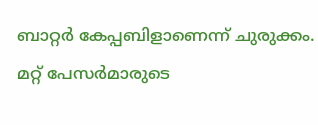ബാറ്റര്‍ കേപ്പബിളാണെന്ന് ചുരുക്കം. മറ്റ് പേസര്‍മാരുടെ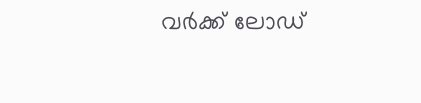വര്‍ക്ക് ലോഡ്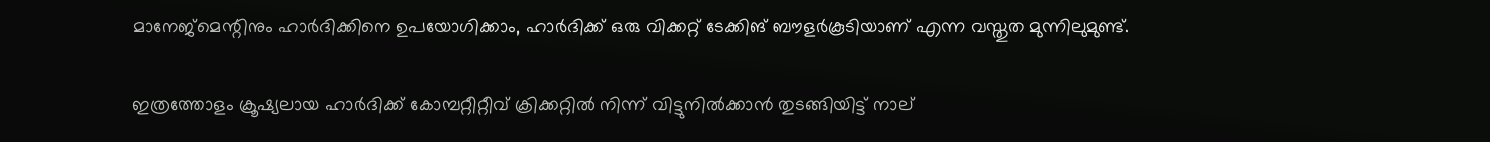മാനേജ്മെന്റിനും ഹാര്‍ദിക്കിനെ ഉപയോഗിക്കാം, ഹാര്‍ദിക്ക് ഒരു വിക്കറ്റ് ടേക്കിങ് ബൗളര്‍കൂടിയാണ് എന്ന വസ്തുത മുന്നിലുമുണ്ട്.

ഇത്രത്തോളം ക്രൂഷ്യലായ ഹാര്‍ദിക്ക് കോമ്പറ്റീറ്റീവ് ക്രിക്കറ്റില്‍ നിന്ന് വിട്ടുനില്‍ക്കാൻ തുടങ്ങിയിട്ട് നാല്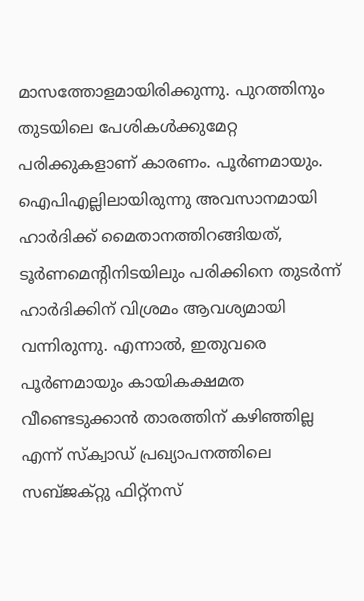മാസത്തോളമായിരിക്കുന്നു. പുറത്തിനും തുടയിലെ പേശികള്‍ക്കുമേറ്റ പരിക്കുകളാണ് കാരണം. പൂ‍ര്‍ണമായും. ഐപിഎല്ലിലായിരുന്നു അവസാനമായി ഹാര്‍ദിക്ക് മൈതാനത്തിറങ്ങിയത്, ടൂര്‍ണമെന്റിനിടയിലും പരിക്കിനെ തുടര്‍ന്ന് ഹാര്‍ദിക്കിന് വിശ്രമം ആവശ്യമായി വന്നിരുന്നു. എന്നാല്‍, ഇതുവരെ പൂര്‍ണമായും കായികക്ഷമത വീണ്ടെടുക്കാൻ താരത്തിന് കഴിഞ്ഞില്ല എന്ന് സ്ക്വാഡ് പ്രഖ്യാപനത്തിലെ സബ്‌ജക്റ്റു ഫിറ്റ്‌നസ്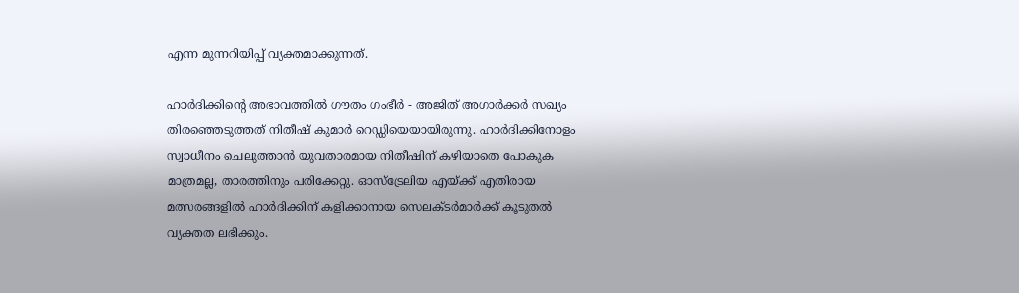എന്ന മുന്നറിയിപ്പ് വ്യക്തമാക്കുന്നത്.

ഹാര്‍ദിക്കിന്റെ അഭാവത്തില്‍ ഗൗതം ഗംഭീര്‍ - അജിത് അഗാര്‍ക്കര്‍ സഖ്യം തിരഞ്ഞെടുത്തത് നിതീഷ് കുമാര്‍ റെഡ്ഡിയെയായിരുന്നു. ഹാര്‍ദിക്കിനോളം സ്വാധീനം ചെലുത്താൻ യുവതാരമായ നിതീഷിന് കഴിയാതെ പോകുക മാത്രമല്ല, താരത്തിനും പരിക്കേറ്റു. ഓസ്ട്രേലിയ എയ്ക്ക് എതിരായ മത്സരങ്ങളില്‍ ഹാര്‍ദിക്കിന് കളിക്കാനായ സെലക്ടര്‍മാര്‍ക്ക് കൂടുതല്‍ വ്യക്തത ലഭിക്കും.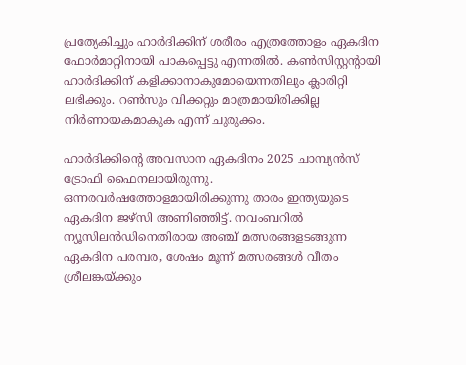പ്രത്യേകിച്ചും ഹാര്‍ദിക്കിന് ശരീരം എത്രത്തോളം ഏകദിന ഫോര്‍മാറ്റിനായി പാകപ്പെട്ടു എന്നതില്‍. കണ്‍സിസ്റ്റന്റായി ഹാര്‍ദിക്കിന് കളിക്കാനാകുമോയെന്നതിലും ക്ലാരിറ്റി ലഭിക്കും. റണ്‍സും വിക്കറ്റും മാത്രമായിരിക്കില്ല നിര്‍ണായകമാകുക എന്ന് ചുരുക്കം.

ഹാര്‍ദിക്കിന്റെ അവസാന ഏകദിനം 2025 ചാമ്പ്യൻസ് ട്രോഫി ഫൈനലായിരുന്നു. ഒന്നരവര്‍ഷത്തോളമായിരിക്കുന്നു താരം ഇന്ത്യയുടെ ഏകദിന ജഴ്സി അണിഞ്ഞിട്ട്. നവംബറില്‍ ന്യൂസിലൻഡിനെതിരായ അഞ്ച് മത്സരങ്ങളടങ്ങുന്ന ഏകദിന പരമ്പര, ശേഷം മൂന്ന് മത്സരങ്ങള്‍ വീതം ശ്രീലങ്കയ്ക്കും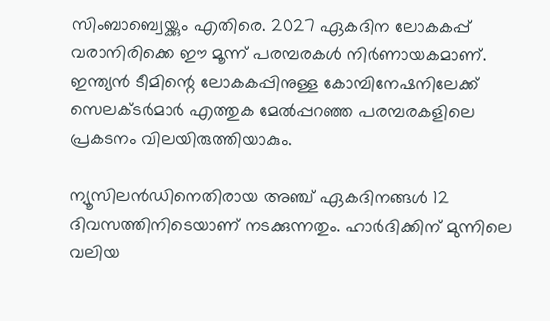സിംബാബ്വെയ്ക്കും എതിരെ. 2027 ഏകദിന ലോകകപ്പ് വരാനിരിക്കെ ഈ മൂന്ന് പരമ്പരകള്‍ നിര്‍ണായകമാണ്. ഇന്ത്യൻ ടീമിന്റെ ലോകകപ്പിനുള്ള കോമ്പിനേഷനിലേക്ക് സെലക്ടര്‍മാര്‍ എത്തുക മേല്‍പ്പറഞ്ഞ പരമ്പരകളിലെ പ്രകടനം വിലയിരുത്തിയാകും.

ന്യൂസിലൻഡിനെതിരായ അഞ്ച് ഏകദിനങ്ങള്‍ 12 ദിവസത്തിനിടെയാണ് നടക്കുന്നതും. ഹാര്‍ദിക്കിന് മുന്നിലെ വലിയ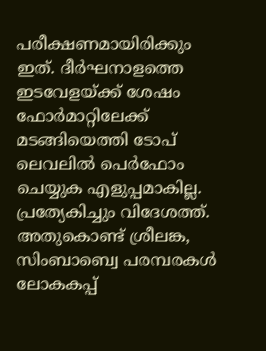പരീക്ഷണമായിരിക്കും ഇത്. ദീര്‍ഘനാളത്തെ ഇടവേളയ്ക്ക് ശേഷം ഫോര്‍മാറ്റിലേക്ക് മടങ്ങിയെത്തി ടോപ് ലെവലില്‍ പെര്‍ഫോം ചെയ്യുക എളുപ്പമാകില്ല. പ്രത്യേകിച്ചും വിദേശത്ത്. അതുകൊണ്ട് ശ്രീലങ്ക, സിംബാബ്വെ പരമ്പരകള്‍ ലോകകപ്പ്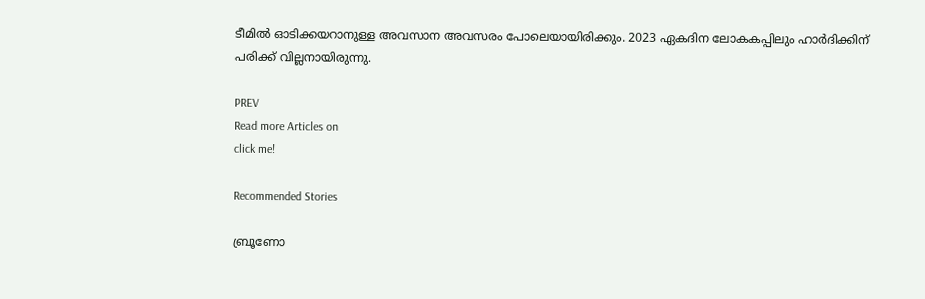ടീമില്‍ ഓടിക്കയറാനുള്ള അവസാന അവസരം പോലെയായിരിക്കും. 2023 ഏകദിന ലോകകപ്പിലും ഹാര്‍ദിക്കിന് പരിക്ക് വില്ലനായിരുന്നു.

PREV
Read more Articles on
click me!

Recommended Stories

ബ്രൂണോ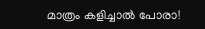മാത്രം കളിച്ചാല്‍ പോരാ!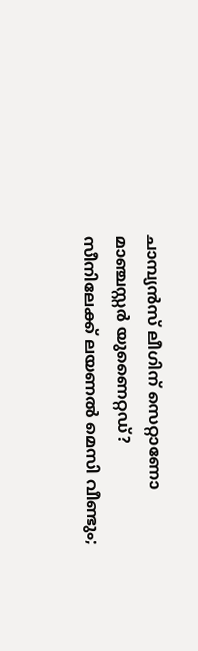ചാമ്പ്യൻസ് ലീഗിന് സെറ്റാണോ മാഞ്ചസ്റ്റർ യുണൈറ്റഡ്?
സീനിലേക്ക് ലയണല്‍ മെസി വീണ്ടും;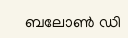ബലോണ്‍ ഡി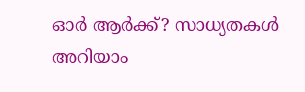ഓര്‍ ആര്‍ക്ക്? സാധ്യതകള്‍ അറിയാം